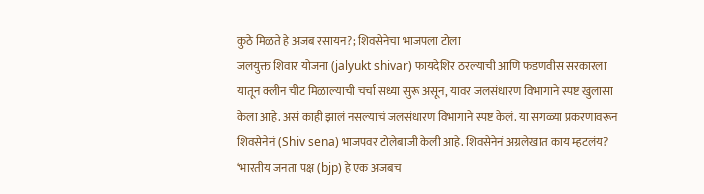कुठे मिळते हे अजब रसायन?; शिवसेनेचा भाजपला टोला
जलयुक्त शिवार योजना (jalyukt shivar) फायदेशिर ठरल्याची आणि फडणवीस सरकारला यातून क्लीन चीट मिळाल्याची चर्चा सध्या सुरू असून, यावर जलसंधारण विभागाने स्पष्ट खुलासा केला आहे. असं काही झालं नसल्याचं जलसंधारण विभागाने स्पष्ट केलं. या सगळ्या प्रकरणावरून शिवसेनेनं (Shiv sena) भाजपवर टोलेबाजी केली आहे. शिवसेनेनं अग्रलेखात काय म्हटलंय? ‘भारतीय जनता पक्ष (bjp) हे एक अजबच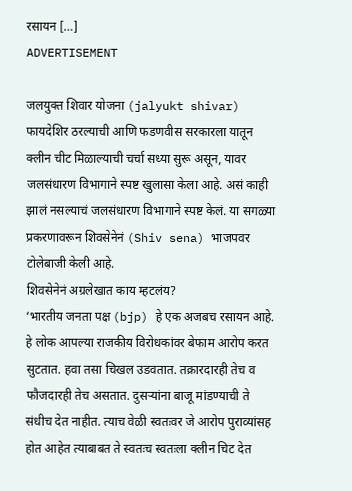रसायन […]
ADVERTISEMENT

जलयुक्त शिवार योजना (jalyukt shivar) फायदेशिर ठरल्याची आणि फडणवीस सरकारला यातून क्लीन चीट मिळाल्याची चर्चा सध्या सुरू असून, यावर जलसंधारण विभागाने स्पष्ट खुलासा केला आहे. असं काही झालं नसल्याचं जलसंधारण विभागाने स्पष्ट केलं. या सगळ्या प्रकरणावरून शिवसेनेनं (Shiv sena) भाजपवर टोलेबाजी केली आहे.
शिवसेनेनं अग्रलेखात काय म्हटलंय?
‘भारतीय जनता पक्ष (bjp) हे एक अजबच रसायन आहे. हे लोक आपल्या राजकीय विरोधकांवर बेफाम आरोप करत सुटतात. हवा तसा चिखल उडवतात. तक्रारदारही तेच व फौजदारही तेच असतात. दुसऱ्यांना बाजू मांडण्याची ते संधीच देत नाहीत. त्याच वेळी स्वतःवर जे आरोप पुराव्यांसह होत आहेत त्याबाबत ते स्वतःच स्वतःला क्लीन चिट देत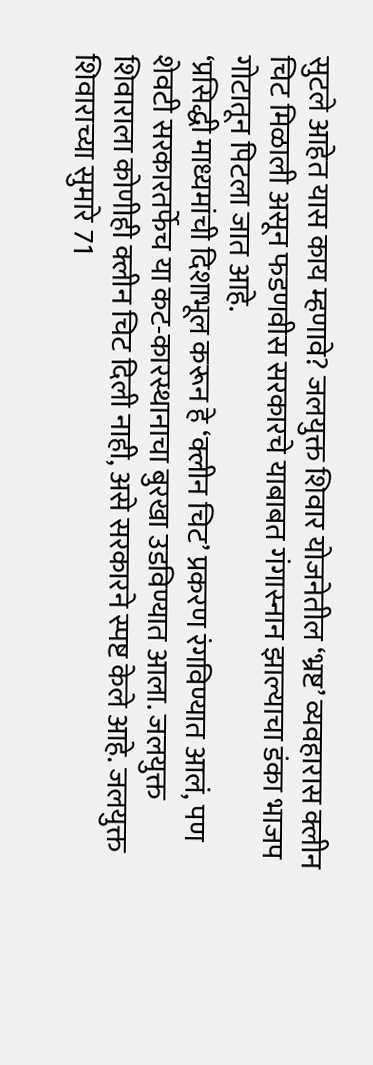सुटले आहेत यास काय म्हणावे? जलयुक्त शिवार योजनेतील ‘भ्रष्ट’ व्यवहारास क्लीन चिट मिळाली असून फडणवीस सरकारचे याबाबत गंगास्नान झाल्याचा डंका भाजप गोटातून पिटला जात आहे.
‘प्रसिद्धी माध्यमांची दिशाभूल करून हे ‘क्लीन चिट’ प्रकरण रंगविण्यात आलं, पण शेवटी सरकारतर्फेच या कट-कारस्थानाचा बुरखा उडविण्यात आला. जलयुक्त शिवाराला कोणीही क्लीन चिट दिली नाही, असे सरकारने स्पष्ट केले आहे. जलयुक्त शिवाराच्या सुमारे 71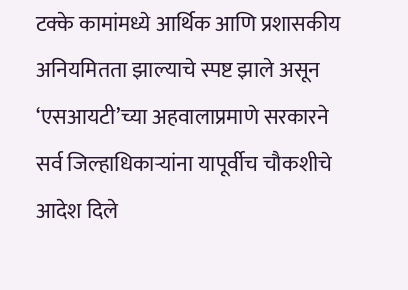टक्के कामांमध्ये आर्थिक आणि प्रशासकीय अनियमितता झाल्याचे स्पष्ट झाले असून ‘एसआयटी’च्या अहवालाप्रमाणे सरकारने सर्व जिल्हाधिकाऱ्यांना यापूर्वीच चौकशीचे आदेश दिले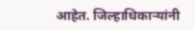आहेत. जिल्हाधिकाऱ्यांनी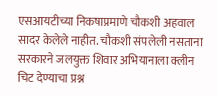एसआयटीच्या निकषाप्रमाणे चौकशी अहवाल सादर केलेले नाहीत. चौकशी संपलेली नसताना सरकारने जलयुक्त शिवार अभियानाला क्लीन चिट देण्याचा प्रश्न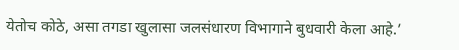येतोच कोठे, असा तगडा खुलासा जलसंधारण विभागाने बुधवारी केला आहे.’